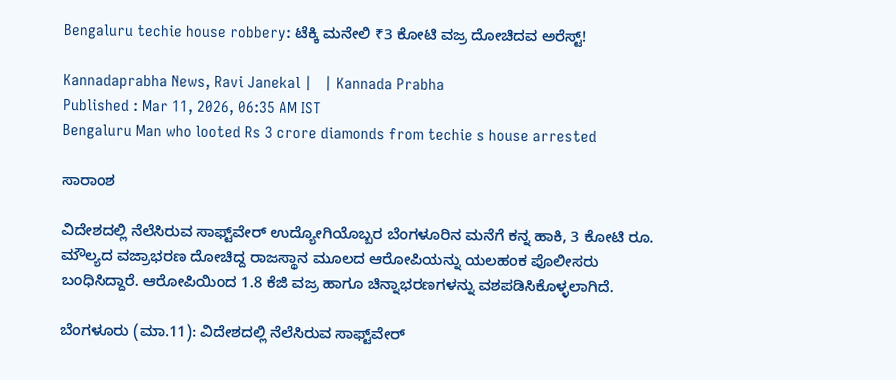Bengaluru techie house robbery: ಟೆಕ್ಕಿ ಮನೇಲಿ ₹3 ಕೋಟಿ ವಜ್ರ ದೋಚಿದವ ಅರೆಸ್ಟ್!

Kannadaprabha News, Ravi Janekal |   | Kannada Prabha
Published : Mar 11, 2026, 06:35 AM IST
Bengaluru Man who looted Rs 3 crore diamonds from techie s house arrested

ಸಾರಾಂಶ

ವಿದೇಶದಲ್ಲಿ ನೆಲೆಸಿರುವ ಸಾಫ್ಟ್‌ವೇರ್ ಉದ್ಯೋಗಿಯೊಬ್ಬರ ಬೆಂಗಳೂರಿನ ಮನೆಗೆ ಕನ್ನ ಹಾಕಿ, 3 ಕೋಟಿ ರೂ. ಮೌಲ್ಯದ ವಜ್ರಾಭರಣ ದೋಚಿದ್ದ ರಾಜಸ್ಥಾನ ಮೂಲದ ಆರೋಪಿಯನ್ನು ಯಲಹಂಕ ಪೊಲೀಸರು ಬಂಧಿಸಿದ್ದಾರೆ. ಆರೋಪಿಯಿಂದ 1.8 ಕೆಜಿ ವಜ್ರ ಹಾಗೂ ಚಿನ್ನಾಭರಣಗಳನ್ನು ವಶಪಡಿಸಿಕೊಳ್ಳಲಾಗಿದೆ.

ಬೆಂಗಳೂರು (ಮಾ.11): ವಿದೇಶದಲ್ಲಿ ನೆಲೆಸಿರುವ ಸಾಫ್ಟ್‌ವೇರ್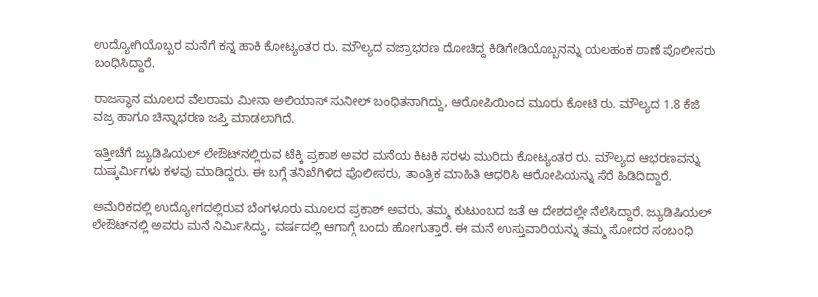ಉದ್ಯೋಗಿಯೊಬ್ಬರ ಮನೆಗೆ ಕನ್ನ ಹಾಕಿ ಕೋಟ್ಯಂತರ ರು. ಮೌಲ್ಯದ ವಜ್ರಾಭರಣ ದೋಚಿದ್ದ ಕಿಡಿಗೇಡಿಯೊಬ್ಬನನ್ನು ಯಲಹಂಕ ಠಾಣೆ ಪೊಲೀಸರು ಬಂಧಿಸಿದ್ದಾರೆ.

ರಾಜಸ್ಥಾನ ಮೂಲದ ವೆಲರಾಮ ಮೀನಾ ಅಲಿಯಾಸ್ ಸುನೀಲ್ ಬಂಧಿತನಾಗಿದ್ದು, ಆರೋಪಿಯಿಂದ ಮೂರು ಕೋಟಿ ರು. ಮೌಲ್ಯದ 1.8 ಕೆಜಿ ವಜ್ರ ಹಾಗೂ ಚಿನ್ನಾಭರಣ ಜಪ್ತಿ ಮಾಡಲಾಗಿದೆ.

ಇತ್ತೀಚೆಗೆ ಜ್ಯುಡಿಷಿಯಲ್ ಲೇಔಟ್‌ನಲ್ಲಿರುವ ಟೆಕ್ಕಿ ಪ್ರಕಾಶ ಅವರ ಮನೆಯ ಕಿಟಕಿ ಸರಳು ಮುರಿದು ಕೋಟ್ಯಂತರ ರು. ಮೌಲ್ಯದ ಆಭರಣವನ್ನು ದುಷ್ಕರ್ಮಿಗಳು ಕಳವು ಮಾಡಿದ್ದರು. ಈ ಬಗ್ಗೆ ತನಿಖೆಗಿಳಿದ ಪೊಲೀಸರು, ತಾಂತ್ರಿಕ ಮಾಹಿತಿ ಆಧರಿಸಿ ಆರೋಪಿಯನ್ನು ಸೆರೆ ಹಿಡಿದಿದ್ದಾರೆ.

ಅಮೆರಿಕದಲ್ಲಿ ಉದ್ಯೋಗದಲ್ಲಿರುವ ಬೆಂಗಳೂರು ಮೂಲದ ಪ್ರಕಾಶ್ ಅವರು, ತಮ್ಮ ಕುಟುಂಬದ ಜತೆ ಆ ದೇಶದಲ್ಲೇ ನೆಲೆಸಿದ್ದಾರೆ. ಜ್ಯುಡಿಷಿಯಲ್ ಲೇಔಟ್‌ನಲ್ಲಿ ಅವರು ಮನೆ ನಿರ್ಮಿಸಿದ್ದು, ವರ್ಷದಲ್ಲಿ ಆಗಾಗ್ಗೆ ಬಂದು ಹೋಗುತ್ತಾರೆ. ಈ ಮನೆ ಉಸ್ತುವಾರಿಯನ್ನು ತಮ್ಮ ಸೋದರ ಸಂಬಂಧಿ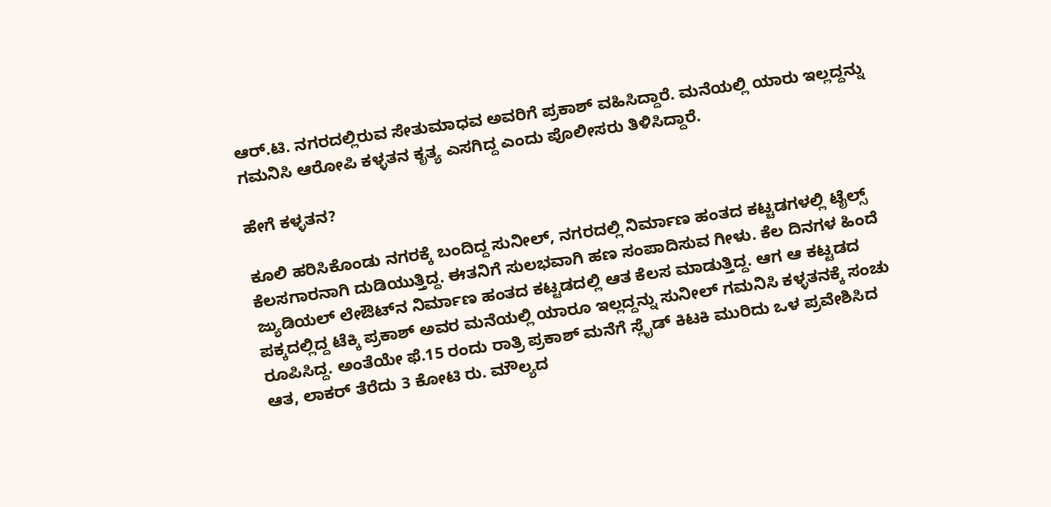ಆರ್‌.ಟಿ. ನಗರದಲ್ಲಿರುವ ಸೇತುಮಾಧವ ಅವರಿಗೆ ಪ್ರಕಾಶ್ ವಹಿಸಿದ್ದಾರೆ. ಮನೆಯಲ್ಲಿ ಯಾರು ಇಲ್ಲದ್ದನ್ನು ಗಮನಿಸಿ ಆರೋಪಿ ಕಳ್ಳತನ ಕೃತ್ಯ ಎಸಗಿದ್ದ ಎಂದು ಪೊಲೀಸರು ತಿಳಿಸಿದ್ದಾರೆ.

ಹೇಗೆ ಕಳ್ಳತನ?

ಕೂಲಿ ಹರಿಸಿಕೊಂಡು ನಗರಕ್ಕೆ ಬಂದಿದ್ದ ಸುನೀಲ್‌, ನಗರದಲ್ಲಿ ನಿರ್ಮಾಣ ಹಂತದ ಕಟ್ಚಡಗಳಲ್ಲಿ ಟೈಲ್ಸ್ ಕೆಲಸಗಾರನಾಗಿ ದುಡಿಯುತ್ತಿದ್ದ. ಈತನಿಗೆ ಸುಲಭವಾಗಿ ಹಣ ಸಂಪಾದಿಸುವ ಗೀಳು. ಕೆಲ ದಿನಗಳ ಹಿಂದೆ ಜ್ಯುಡಿಯಲ್ ಲೇಔಟ್‌ನ ನಿರ್ಮಾಣ ಹಂತದ ಕಟ್ಟಡದಲ್ಲಿ ಆತ ಕೆಲಸ ಮಾಡುತ್ತಿದ್ದ. ಆಗ ಆ ಕಟ್ಟಡದ ಪಕ್ಕದಲ್ಲಿದ್ದ ಟೆಕ್ಕಿ ಪ್ರಕಾಶ್ ಅವರ ಮನೆಯಲ್ಲಿ ಯಾರೂ ಇಲ್ಲದ್ದನ್ನು ಸುನೀಲ್ ಗಮನಿಸಿ ಕಳ್ಳತನಕ್ಕೆ ಸಂಚು ರೂಪಿಸಿದ್ದ. ಅಂತೆಯೇ ಫೆ.15 ರಂದು ರಾತ್ರಿ ಪ್ರಕಾಶ್ ಮನೆಗೆ ಸ್ಲೈಡ್ ಕಿಟಕಿ ಮುರಿದು ಒಳ ಪ್ರವೇಶಿಸಿದ ಆತ, ಲಾಕರ್ ತೆರೆದು 3 ಕೋಟಿ ರು. ಮೌಲ್ಯದ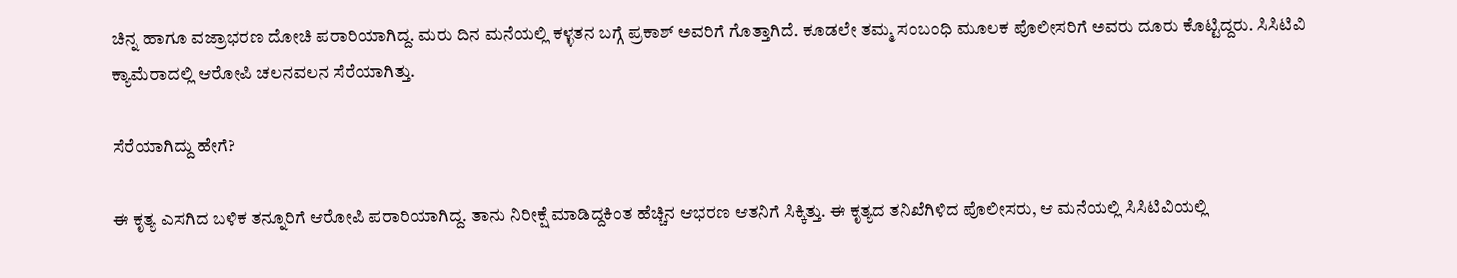ಚಿನ್ನ ಹಾಗೂ ವಜ್ರಾಭರಣ ದೋಚಿ ಪರಾರಿಯಾಗಿದ್ದ. ಮರು ದಿನ ಮನೆಯಲ್ಲಿ ಕಳ್ಳತನ ಬಗ್ಗೆ ಪ್ರಕಾಶ್ ಅವರಿಗೆ ಗೊತ್ತಾಗಿದೆ. ಕೂಡಲೇ ತಮ್ಮ ಸಂಬಂಧಿ ಮೂಲಕ ಪೊಲೀಸರಿಗೆ ಅವರು ದೂರು ಕೊಟ್ಟಿದ್ದರು. ಸಿಸಿಟಿವಿ ಕ್ಯಾಮೆರಾದಲ್ಲಿ ಆರೋಪಿ ಚಲನವಲನ ಸೆರೆಯಾಗಿತ್ತು.

ಸೆರೆಯಾಗಿದ್ದು ಹೇಗೆ?

ಈ ಕೃತ್ಯ ಎಸಗಿದ ಬಳಿಕ ತನ್ನೂರಿಗೆ ಆರೋಪಿ ಪರಾರಿಯಾಗಿದ್ದ. ತಾನು ನಿರೀಕ್ಷೆ ಮಾಡಿದ್ದಕಿಂತ ಹೆಚ್ಚಿನ ಆಭರಣ ಆತನಿಗೆ ಸಿಕ್ಕಿತ್ತು. ಈ ಕೃತ್ಯದ ತನಿಖೆಗಿಳಿದ ಪೊಲೀಸರು, ಆ ಮನೆಯಲ್ಲಿ ಸಿಸಿಟಿವಿಯಲ್ಲಿ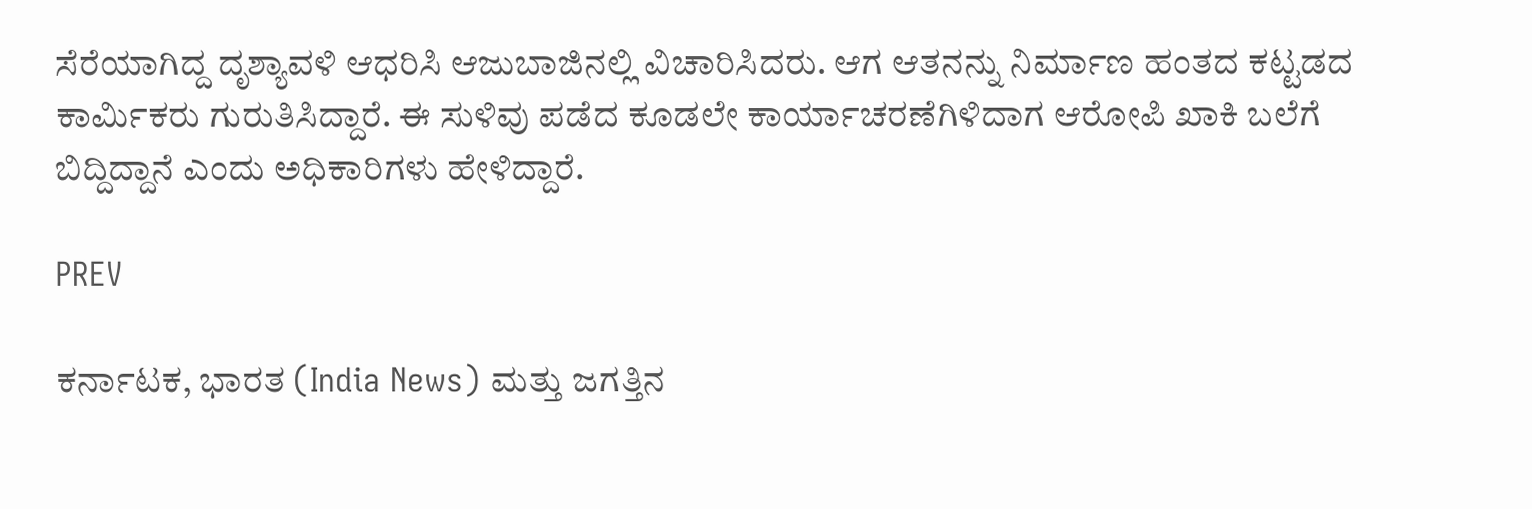ಸೆರೆಯಾಗಿದ್ದ ದೃಶ್ಯಾವಳಿ ಆಧರಿಸಿ ಆಜುಬಾಜಿನಲ್ಲಿ ವಿಚಾರಿಸಿದರು. ಆಗ ಆತನನ್ನು ನಿರ್ಮಾಣ ಹಂತದ ಕಟ್ಟಡದ ಕಾರ್ಮಿಕರು ಗುರುತಿಸಿದ್ದಾರೆ. ಈ ಸುಳಿವು ಪಡೆದ ಕೂಡಲೇ ಕಾರ್ಯಾಚರಣೆಗಿಳಿದಾಗ ಆರೋಪಿ ಖಾಕಿ ಬಲೆಗೆ ಬಿದ್ದಿದ್ದಾನೆ ಎಂದು ಅಧಿಕಾರಿಗಳು ಹೇಳಿದ್ದಾರೆ.

PREV

ಕರ್ನಾಟಕ, ಭಾರತ (India News) ಮತ್ತು ಜಗತ್ತಿನ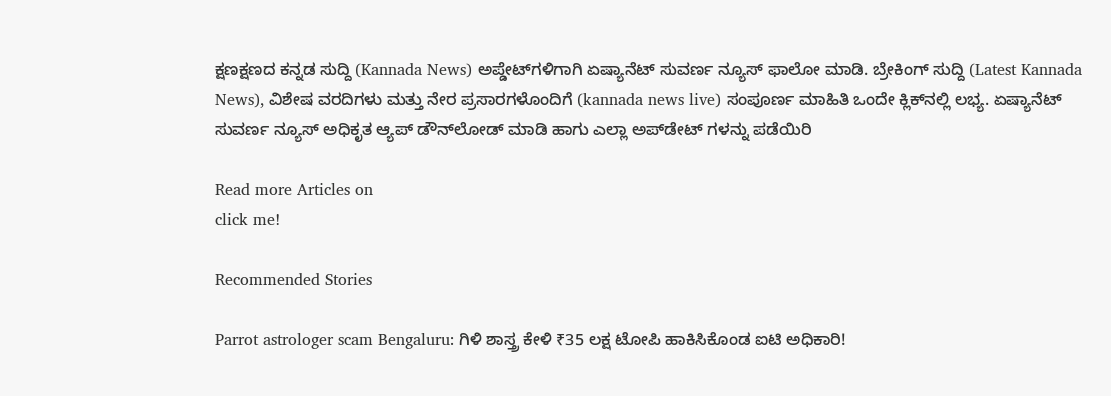ಕ್ಷಣಕ್ಷಣದ ಕನ್ನಡ ಸುದ್ದಿ (Kannada News) ಅಪ್ಡೇಟ್‌ಗಳಿಗಾಗಿ ಏಷ್ಯಾನೆಟ್ ಸುವರ್ಣ ನ್ಯೂಸ್‌ ಫಾಲೋ ಮಾಡಿ. ಬ್ರೇಕಿಂಗ್ ಸುದ್ದಿ (Latest Kannada News), ವಿಶೇಷ ವರದಿಗಳು ಮತ್ತು ನೇರ ಪ್ರಸಾರಗಳೊಂದಿಗೆ (kannada news live) ಸಂಪೂರ್ಣ ಮಾಹಿತಿ ಒಂದೇ ಕ್ಲಿಕ್‌ನಲ್ಲಿ ಲಭ್ಯ. ಏಷ್ಯಾನೆಟ್ ಸುವರ್ಣ ನ್ಯೂಸ್ ಅಧಿಕೃತ ಆ್ಯಪ್ ಡೌನ್‌ಲೋಡ್ ಮಾಡಿ ಹಾಗು ಎಲ್ಲಾ ಅಪ್‌ಡೇಟ್ ಗಳನ್ನು ಪಡೆಯಿರಿ

Read more Articles on
click me!

Recommended Stories

Parrot astrologer scam Bengaluru: ಗಿ‍ಳಿ ಶಾಸ್ತ್ರ ಕೇಳಿ ₹35 ಲಕ್ಷ ಟೋಪಿ ಹಾಕಿಸಿಕೊಂಡ ಐಟಿ ಅಧಿಕಾರಿ!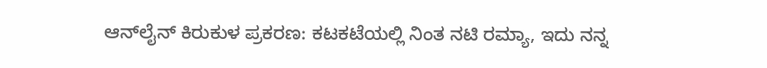ಆನ್‌ಲೈನ್ ಕಿರುಕುಳ ಪ್ರಕರಣ: ಕಟಕಟೆಯಲ್ಲಿ ನಿಂತ ನಟಿ ರಮ್ಯಾ, ಇದು ನನ್ನ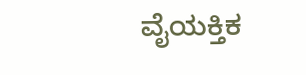ವೈಯಕ್ತಿಕ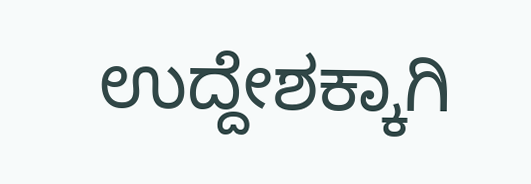ಉದ್ದೇಶಕ್ಕಾಗಿ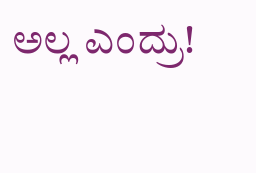ಅಲ್ಲ ಎಂದ್ರು!